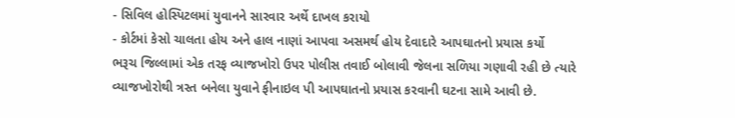- સિવિલ હોસ્પિટલમાં યુવાનને સારવાર અર્થે દાખલ કરાયો
- કોર્ટમાં કેસો ચાલતા હોય અને હાલ નાણાં આપવા અસમર્થ હોય દેવાદારે આપઘાતનો પ્રયાસ કર્યો
ભરૂચ જિલ્લામાં એક તરફ વ્યાજખોરો ઉપર પોલીસ તવાઈ બોલાવી જેલના સળિયા ગણાવી રહી છે ત્યારે વ્યાજખોરોથી ત્રસ્ત બનેલા યુવાને ફીનાઇલ પી આપઘાતનો પ્રયાસ કરવાની ઘટના સામે આવી છે.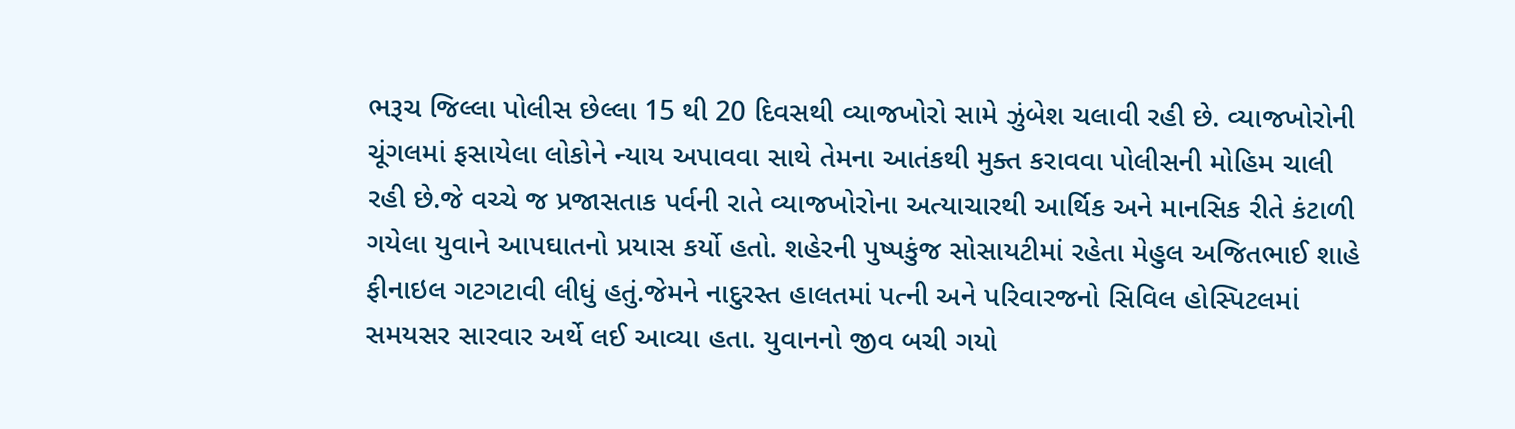ભરૂચ જિલ્લા પોલીસ છેલ્લા 15 થી 20 દિવસથી વ્યાજખોરો સામે ઝુંબેશ ચલાવી રહી છે. વ્યાજખોરોની ચૂંગલમાં ફસાયેલા લોકોને ન્યાય અપાવવા સાથે તેમના આતંકથી મુક્ત કરાવવા પોલીસની મોહિમ ચાલી રહી છે.જે વચ્ચે જ પ્રજાસતાક પર્વની રાતે વ્યાજખોરોના અત્યાચારથી આર્થિક અને માનસિક રીતે કંટાળી ગયેલા યુવાને આપઘાતનો પ્રયાસ કર્યો હતો. શહેરની પુષ્પકુંજ સોસાયટીમાં રહેતા મેહુલ અજિતભાઈ શાહે ફીનાઇલ ગટગટાવી લીધું હતું.જેમને નાદુરસ્ત હાલતમાં પત્ની અને પરિવારજનો સિવિલ હોસ્પિટલમાં સમયસર સારવાર અર્થે લઈ આવ્યા હતા. યુવાનનો જીવ બચી ગયો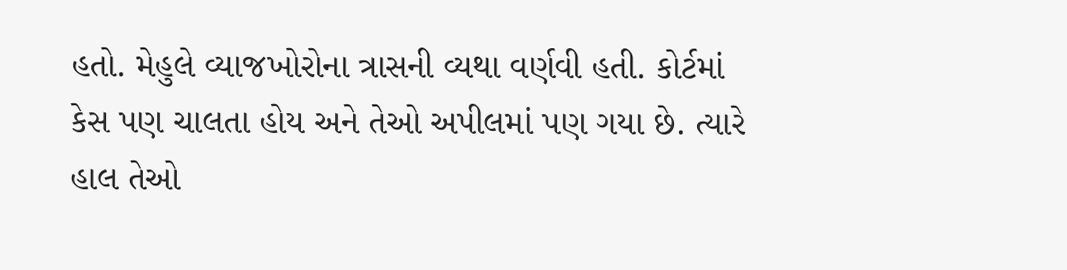હતો. મેહુલે વ્યાજખોરોના ત્રાસની વ્યથા વર્ણવી હતી. કોર્ટમાં કેસ પણ ચાલતા હોય અને તેઓ અપીલમાં પણ ગયા છે. ત્યારે હાલ તેઓ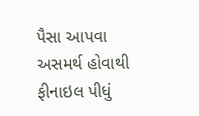પૈસા આપવા અસમર્થ હોવાથી ફીનાઇલ પીધું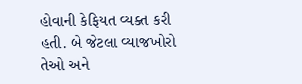હોવાની કેફિયત વ્યક્ત કરી હતી. બે જેટલા વ્યાજખોરો તેઓ અને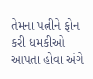તેમના પત્નીને ફોન કરી ધમકીઓ આપતા હોવા અંગે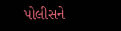પોલીસને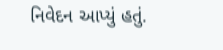નિવેદન આપ્યું હતું.